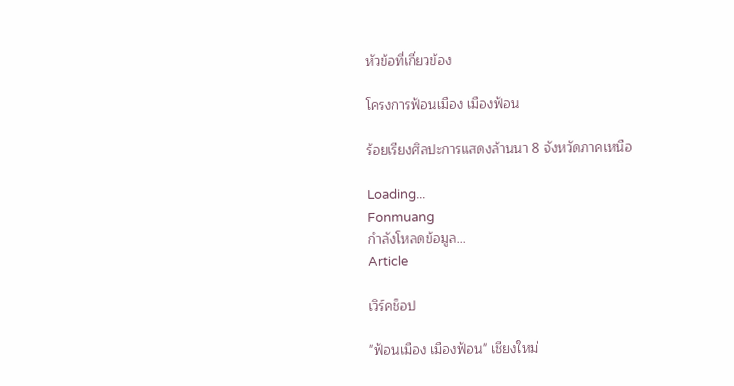หัวข้อที่เกี่ยวข้อง

โครงการฟ้อนเมือง เมืองฟ้อน

ร้อยเรียงศิลปะการแสดงล้านนา 8 จังหวัดภาคเหนือ

Loading...
Fonmuang
กำลังโหลดข้อมูล...
Article

เวิร์คช็อป

"ฟ้อนเมือง เมืองฟ้อน" เชียงใหม่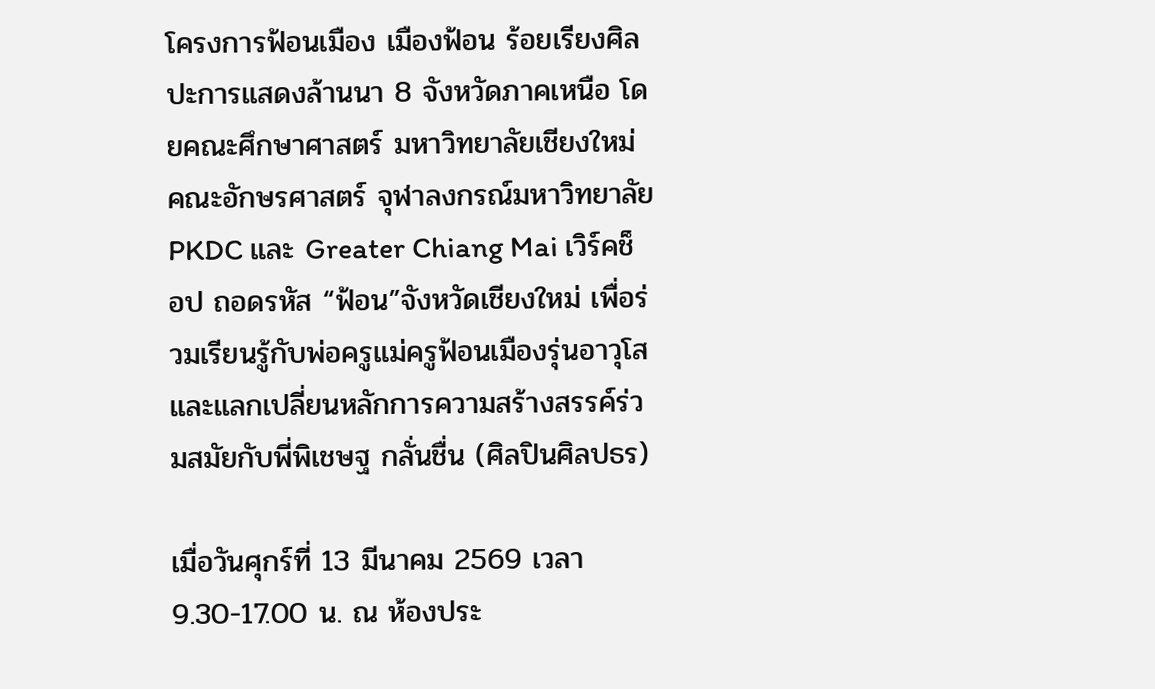โครงการฟ้อนเมือง เมืองฟ้อน ร้อยเรียงศิลปะการแสดงล้านนา 8 จังหวัดภาคเหนือ โดยคณะศึกษาศาสตร์ มหาวิทยาลัยเชียงใหม่ คณะอักษรศาสตร์ จุฬาลงกรณ์มหาวิทยาลัย PKDC และ Greater Chiang Mai เวิร์คช็อป ถอดรหัส “ฟ้อน”จังหวัดเชียงใหม่ เพื่อร่วมเรียนรู้กับพ่อครูแม่ครูฟ้อนเมืองรุ่นอาวุโส และแลกเปลี่ยนหลักการความสร้างสรรค์ร่วมสมัยกับพี่พิเชษฐ กลั่นชื่น (ศิลปินศิลปธร)

เมื่อวันศุกร์ที่ 13 มีนาคม 2569 เวลา 9.30-17.00 น. ณ ห้องประ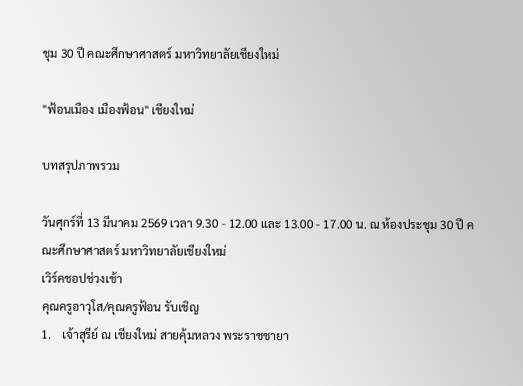ชุม 30 ปี คณะศึกษาศาสตร์ มหาวิทยาลัยเชียงใหม่

"ฟ้อนเมือง เมืองฟ้อน" เชียงใหม่

บทสรุปภาพรวม

วันศุกร์ที่ 13 มีนาคม 2569 เวลา 9.30 - 12.00 และ 13.00 - 17.00 น. ณ ห้องประชุม 30 ปี คณะศึกษาศาสตร์ มหาวิทยาลัยเชียงใหม่
เวิร์คชอปช่วงเช้า
คุณครูอาวุโส/คุณครูฟ้อน รับเชิญ
1.    เจ้าสุรีย์ ณ เชียงใหม่ สายคุ้มหลวง พระราชชายา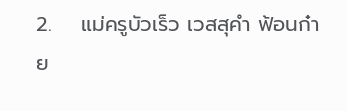2.    แม่ครูบัวเร็ว เวสสุคำ ฟ้อนก๋าย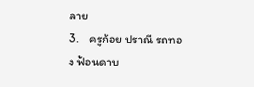ลาย
3.    ครูก้อย ปราณี รถทอง ฟ้อนดาบ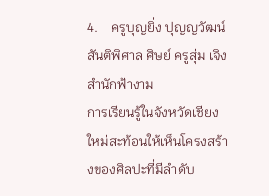4.    ครูบุญยิ่ง ปุญญวัฒน์ สันติพิศาล ศิษย์ ครูสุ่ม เจิงสำนักฟ้างาม
การเรียนรู้ในจังหวัดเชียงใหม่สะท้อนให้เห็นโครงสร้างของศิลปะที่มีลำดับ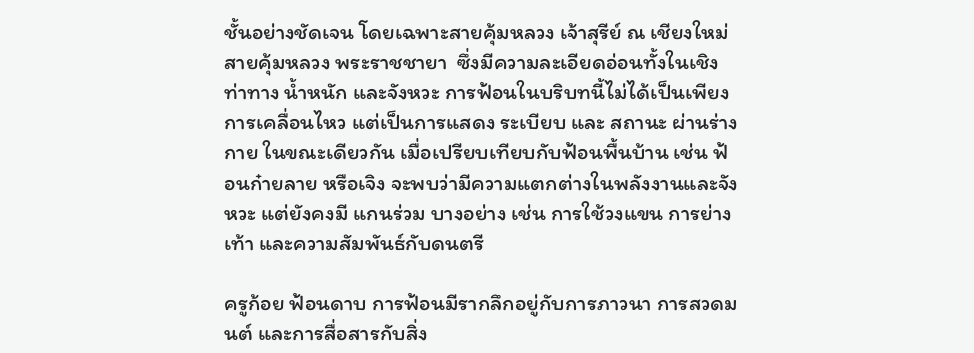ชั้นอย่างชัดเจน โดยเฉพาะสายคุ้มหลวง เจ้าสุรีย์ ณ เชียงใหม่ สายคุ้มหลวง พระราชชายา  ซึ่งมีความละเอียดอ่อนทั้งในเชิงท่าทาง น้ำหนัก และจังหวะ การฟ้อนในบริบทนี้ไม่ได้เป็นเพียงการเคลื่อนไหว แต่เป็นการแสดง ระเบียบ และ สถานะ ผ่านร่างกาย ในขณะเดียวกัน เมื่อเปรียบเทียบกับฟ้อนพื้นบ้าน เช่น ฟ้อนก๋ายลาย หรือเจิง จะพบว่ามีความแตกต่างในพลังงานและจังหวะ แต่ยังคงมี แกนร่วม บางอย่าง เช่น การใช้วงแขน การย่างเท้า และความสัมพันธ์กับดนตรี

ครูก้อย ฟ้อนดาบ การฟ้อนมีรากลึกอยู่กับการภาวนา การสวดมนต์ และการสื่อสารกับสิ่ง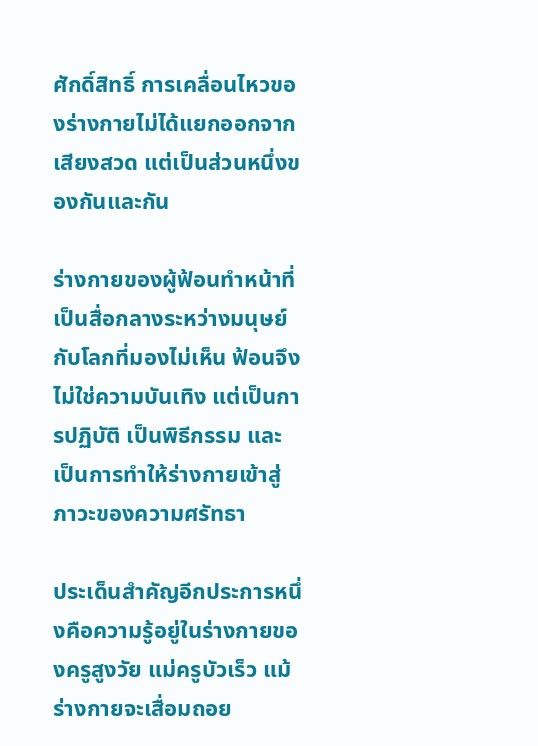ศักดิ์สิทธิ์ การเคลื่อนไหวของร่างกายไม่ได้แยกออกจากเสียงสวด แต่เป็นส่วนหนึ่งของกันและกัน

ร่างกายของผู้ฟ้อนทำหน้าที่เป็นสื่อกลางระหว่างมนุษย์กับโลกที่มองไม่เห็น ฟ้อนจึงไม่ใช่ความบันเทิง แต่เป็นการปฏิบัติ เป็นพิธีกรรม และเป็นการทำให้ร่างกายเข้าสู่ภาวะของความศรัทธา

ประเด็นสำคัญอีกประการหนึ่งคือความรู้อยู่ในร่างกายของครูสูงวัย แม่ครูบัวเร็ว แม้ร่างกายจะเสื่อมถอย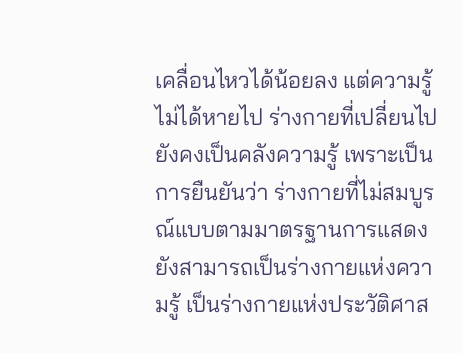เคลื่อนไหวได้น้อยลง แต่ความรู้ไม่ได้หายไป ร่างกายที่เปลี่ยนไปยังคงเป็นคลังความรู้ เพราะเป็นการยืนยันว่า ร่างกายที่ไม่สมบูรณ์แบบตามมาตรฐานการแสดง ยังสามารถเป็นร่างกายแห่งความรู้ เป็นร่างกายแห่งประวัติศาส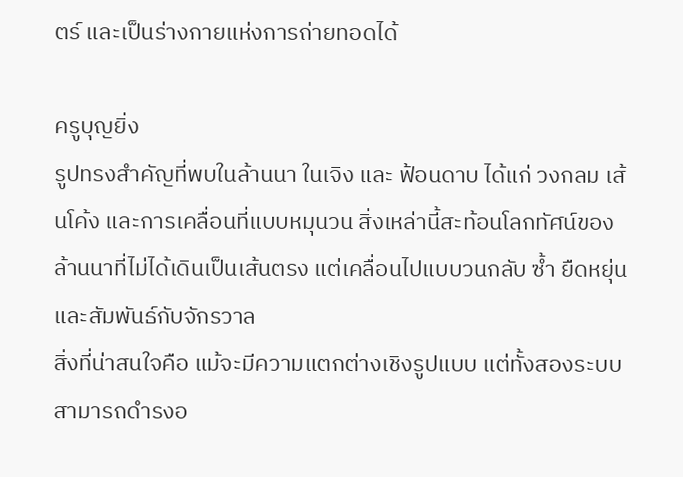ตร์ และเป็นร่างกายแห่งการถ่ายทอดได้

ครูบุญยิ่ง
รูปทรงสำคัญที่พบในล้านนา ในเจิง และ ฟ้อนดาบ ได้แก่ วงกลม เส้นโค้ง และการเคลื่อนที่แบบหมุนวน สิ่งเหล่านี้สะท้อนโลกทัศน์ของล้านนาที่ไม่ได้เดินเป็นเส้นตรง แต่เคลื่อนไปแบบวนกลับ ซ้ำ ยืดหยุ่น และสัมพันธ์กับจักรวาล
สิ่งที่น่าสนใจคือ แม้จะมีความแตกต่างเชิงรูปแบบ แต่ทั้งสองระบบสามารถดำรงอ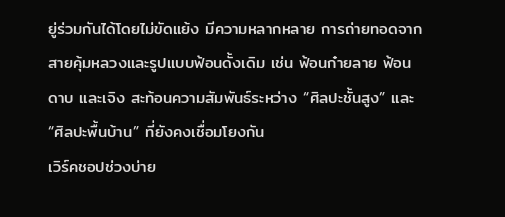ยู่ร่วมกันได้โดยไม่ขัดแย้ง มีความหลากหลาย การถ่ายทอดจากสายคุ้มหลวงและรูปแบบฟ้อนดั้งเดิม เช่น ฟ้อนก๋ายลาย ฟ้อนดาบ และเจิง สะท้อนความสัมพันธ์ระหว่าง “ศิลปะชั้นสูง” และ “ศิลปะพื้นบ้าน” ที่ยังคงเชื่อมโยงกัน
เวิร์คชอปช่วงบ่าย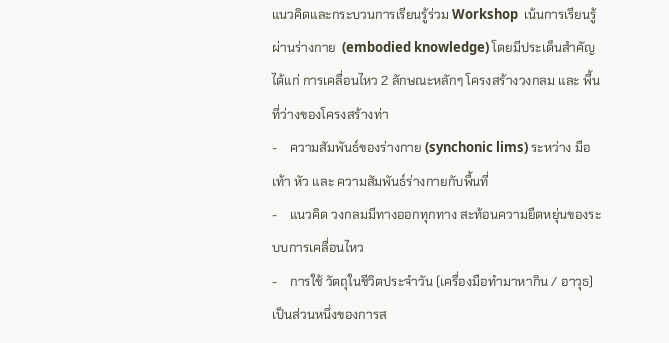แนวคิดและกระบวนการเรียนรู้ร่วม Workshop  เน้นการเรียนรู้ผ่านร่างกาย  (embodied knowledge) โดยมีประเด็นสำคัญ ได้แก่ การเคลื่อนไหว 2 ลักษณะหลักๆ โครงสร้างวงกลม และ พื้นที่ว่างของโครงสร้างท่า
-    ความสัมพันธ์ของร่างกาย (synchonic lims) ระหว่าง มือ เท้า หัว และ ความสัมพันธ์ร่างกายกับพื้นที่
-    แนวคิด วงกลมมีทางออกทุกทาง สะท้อนความยืดหยุ่นของระบบการเคลื่อนไหว
-    การใช้ วัตถุในชีวิตประจำวัน (เครื่องมือทำมาหากิน / อาวุธ) เป็นส่วนหนึ่งของการส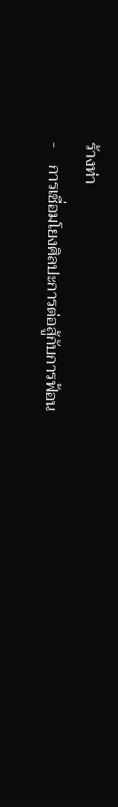ร้างท่า
-    การเชื่อมโยงศิลปะการต่อสู้กับการฟ้อน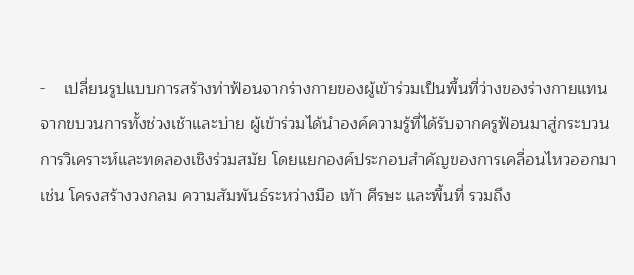-    เปลี่ยนรูปแบบการสร้างท่าฟ้อนจากร่างกายของผู้เข้าร่วมเป็นพื้นที่ว่างของร่างกายแทน
จากขบวนการทั้งช่วงเช้าและบ่าย ผู้เข้าร่วมได้นำองค์ความรู้ที่ได้รับจากครูฟ้อนมาสู่กระบวนการวิเคราะห์และทดลองเชิงร่วมสมัย โดยแยกองค์ประกอบสำคัญของการเคลื่อนไหวออกมา เช่น โครงสร้างวงกลม ความสัมพันธ์ระหว่างมือ เท้า ศีรษะ และพื้นที่ รวมถึง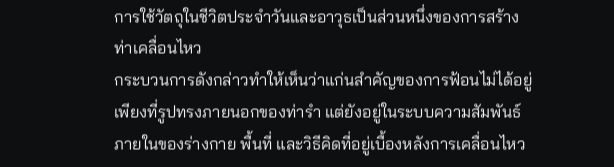การใช้วัตถุในชีวิตประจำวันและอาวุธเป็นส่วนหนึ่งของการสร้างท่าเคลื่อนไหว
กระบวนการดังกล่าวทำให้เห็นว่าแก่นสำคัญของการฟ้อนไม่ได้อยู่เพียงที่รูปทรงภายนอกของท่ารำ แต่ยังอยู่ในระบบความสัมพันธ์ภายในของร่างกาย พื้นที่ และวิธีคิดที่อยู่เบื้องหลังการเคลื่อนไหว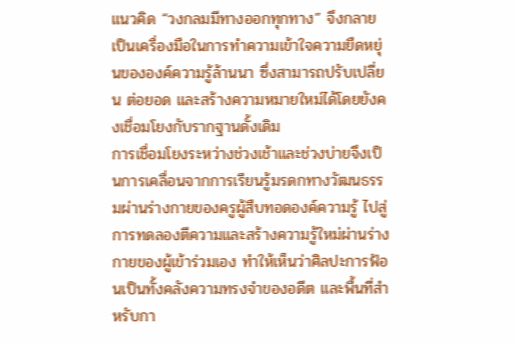แนวคิด “วงกลมมีทางออกทุกทาง” จึงกลายเป็นเครื่องมือในการทำความเข้าใจความยืดหยุ่นขององค์ความรู้ล้านนา ซึ่งสามารถปรับเปลี่ยน ต่อยอด และสร้างความหมายใหม่ได้โดยยังคงเชื่อมโยงกับรากฐานดั้งเดิม
การเชื่อมโยงระหว่างช่วงเช้าและช่วงบ่ายจึงเป็นการเคลื่อนจากการเรียนรู้มรดกทางวัฒนธรรมผ่านร่างกายของครูผู้สืบทอดองค์ความรู้ ไปสู่การทดลองตีความและสร้างความรู้ใหม่ผ่านร่างกายของผู้เข้าร่วมเอง ทำให้เห็นว่าศิลปะการฟ้อนเป็นทั้งคลังความทรงจำของอดีต และพื้นที่สำหรับกา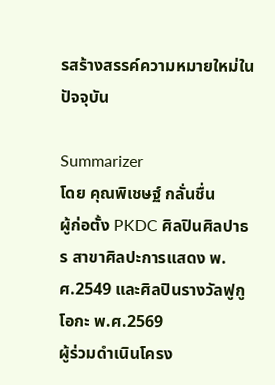รสร้างสรรค์ความหมายใหม่ในปัจจุบัน

Summarizer
โดย คุณพิเชษฐ์ กลั่นชื่น
ผู้ก่อตั้ง PKDC ศิลปินศิลปาธร สาขาศิลปะการแสดง พ.ศ.2549 และศิลปินรางวัลฟูกูโอกะ พ.ศ.2569
ผู้ร่วมดำเนินโครง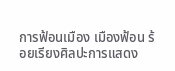การฟ้อนเมือง เมืองฟ้อน ร้อยเรียงศิลปะการแสดง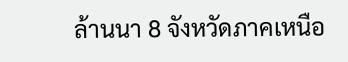ล้านนา 8 จังหวัดภาคเหนือ